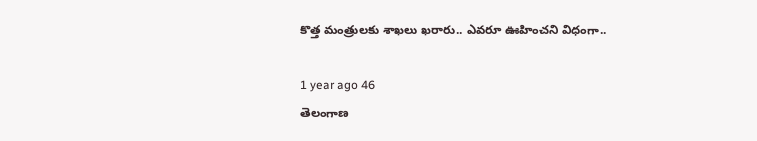కొత్త మంత్రులకు శాఖలు ఖరారు.. ఎవరూ ఊహించని విధంగా..

1 year ago 46
తెలంగాణ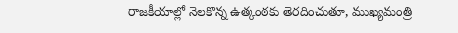రాజకీయాల్లో నెలకొన్న ఉత్కంఠకు తెరదించుతూ, ముఖ్యమంత్రి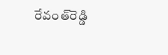రేవంత్‌రెడ్డి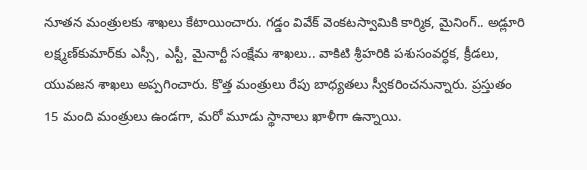నూతన మంత్రులకు శాఖలు కేటాయించారు. గడ్డం వివేక్ వెంకటస్వామికి కార్మిక, మైనింగ్.. అడ్లూరి లక్ష్మణ్‌కుమార్‌కు ఎస్సీ, ఎస్టీ, మైనార్టీ సంక్షేమ శాఖలు.. వాకిటి శ్రీహరికి పశుసంవర్ధక, క్రీడలు, యువజన శాఖలు అప్పగించారు. కొత్త మంత్రులు రేపు బాధ్యతలు స్వీకరించనున్నారు. ప్రస్తుతం 15 మంది మంత్రులు ఉండగా, మరో మూడు స్థానాలు ఖాళీగా ఉన్నాయి.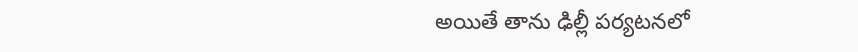అయితే తాను ఢిల్లీ పర్యటనలో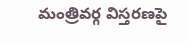మంత్రివర్గ విస్తరణపై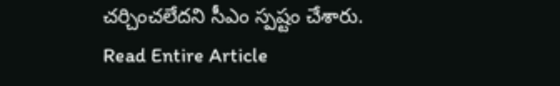చర్చించలేదని సీఎం స్పష్టం చేశారు.
Read Entire Article